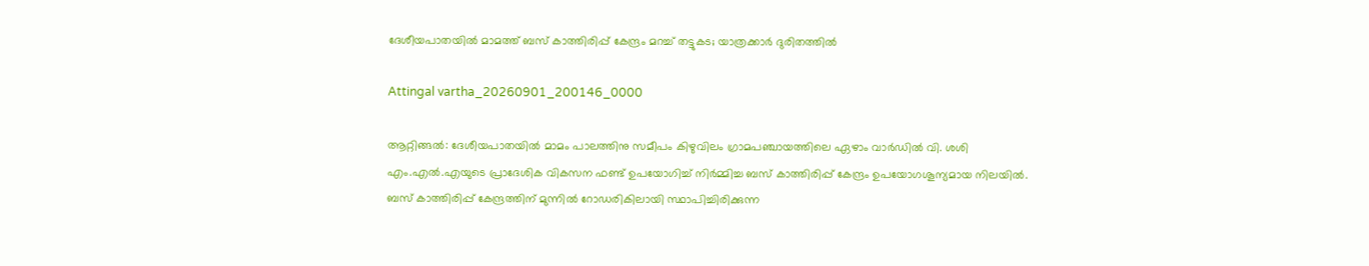ദേശീയപാതയിൽ മാമത്ത് ബസ് കാത്തിരിപ്പ് കേന്ദ്രം മറച്ച് തട്ടുകട; യാത്രക്കാർ ദുരിതത്തിൽ

Attingal vartha_20260901_200146_0000

ആറ്റിങ്ങൽ: ദേശീയപാതയിൽ മാമം പാലത്തിനു സമീപം കിഴുവിലം ഗ്രാമപഞ്ചായത്തിലെ ഏഴാം വാർഡിൽ വി. ശശി എം.എൽ.എയുടെ പ്രാദേശിക വികസന ഫണ്ട് ഉപയോഗിച്ച് നിർമ്മിച്ച ബസ് കാത്തിരിപ്പ് കേന്ദ്രം ഉപയോഗശൂന്യമായ നിലയിൽ. ബസ് കാത്തിരിപ്പ് കേന്ദ്രത്തിന് മുന്നിൽ റോഡരികിലായി സ്ഥാപിച്ചിരിക്കുന്ന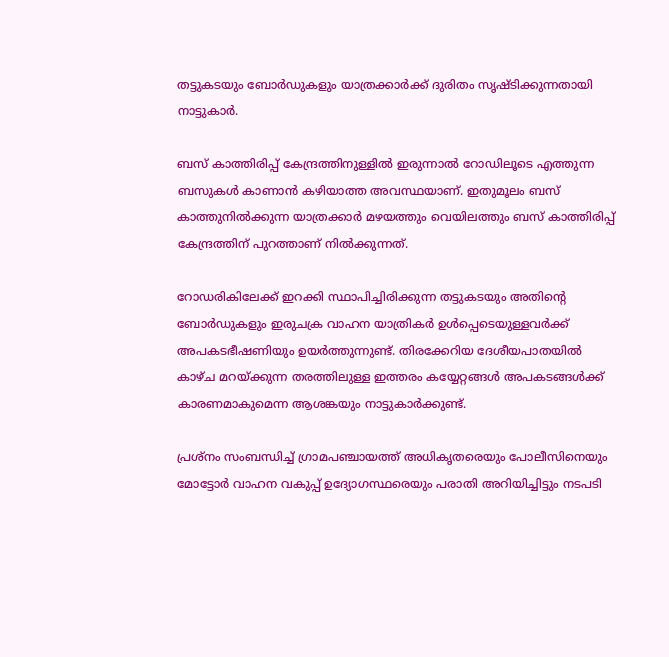തട്ടുകടയും ബോർഡുകളും യാത്രക്കാർക്ക് ദുരിതം സൃഷ്ടിക്കുന്നതായി നാട്ടുകാർ.

ബസ് കാത്തിരിപ്പ് കേന്ദ്രത്തിനുള്ളിൽ ഇരുന്നാൽ റോഡിലൂടെ എത്തുന്ന ബസുകൾ കാണാൻ കഴിയാത്ത അവസ്ഥയാണ്. ഇതുമൂലം ബസ് കാത്തുനിൽക്കുന്ന യാത്രക്കാർ മഴയത്തും വെയിലത്തും ബസ് കാത്തിരിപ്പ് കേന്ദ്രത്തിന് പുറത്താണ് നിൽക്കുന്നത്.

റോഡരികിലേക്ക് ഇറക്കി സ്ഥാപിച്ചിരിക്കുന്ന തട്ടുകടയും അതിന്റെ ബോർഡുകളും ഇരുചക്ര വാഹന യാത്രികർ ഉൾപ്പെടെയുള്ളവർക്ക് അപകടഭീഷണിയും ഉയർത്തുന്നുണ്ട്. തിരക്കേറിയ ദേശീയപാതയിൽ കാഴ്ച മറയ്ക്കുന്ന തരത്തിലുള്ള ഇത്തരം കയ്യേറ്റങ്ങൾ അപകടങ്ങൾക്ക് കാരണമാകുമെന്ന ആശങ്കയും നാട്ടുകാർക്കുണ്ട്.

പ്രശ്നം സംബന്ധിച്ച് ഗ്രാമപഞ്ചായത്ത് അധികൃതരെയും പോലീസിനെയും മോട്ടോർ വാഹന വകുപ്പ് ഉദ്യോഗസ്ഥരെയും പരാതി അറിയിച്ചിട്ടും നടപടി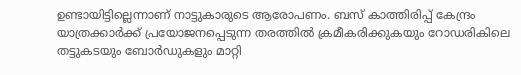ഉണ്ടായിട്ടില്ലെന്നാണ് നാട്ടുകാരുടെ ആരോപണം. ബസ് കാത്തിരിപ്പ് കേന്ദ്രം യാത്രക്കാർക്ക് പ്രയോജനപ്പെടുന്ന തരത്തിൽ ക്രമീകരിക്കുകയും റോഡരികിലെ തട്ടുകടയും ബോർഡുകളും മാറ്റി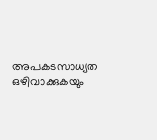അപകടസാധ്യത ഒഴിവാക്കുകയും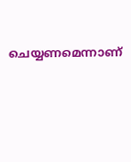ചെയ്യണമെന്നാണ്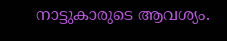നാട്ടുകാരുടെ ആവശ്യം.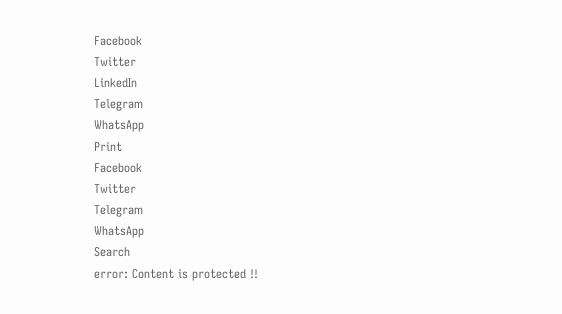Facebook
Twitter
LinkedIn
Telegram
WhatsApp
Print
Facebook
Twitter
Telegram
WhatsApp
Search
error: Content is protected !!